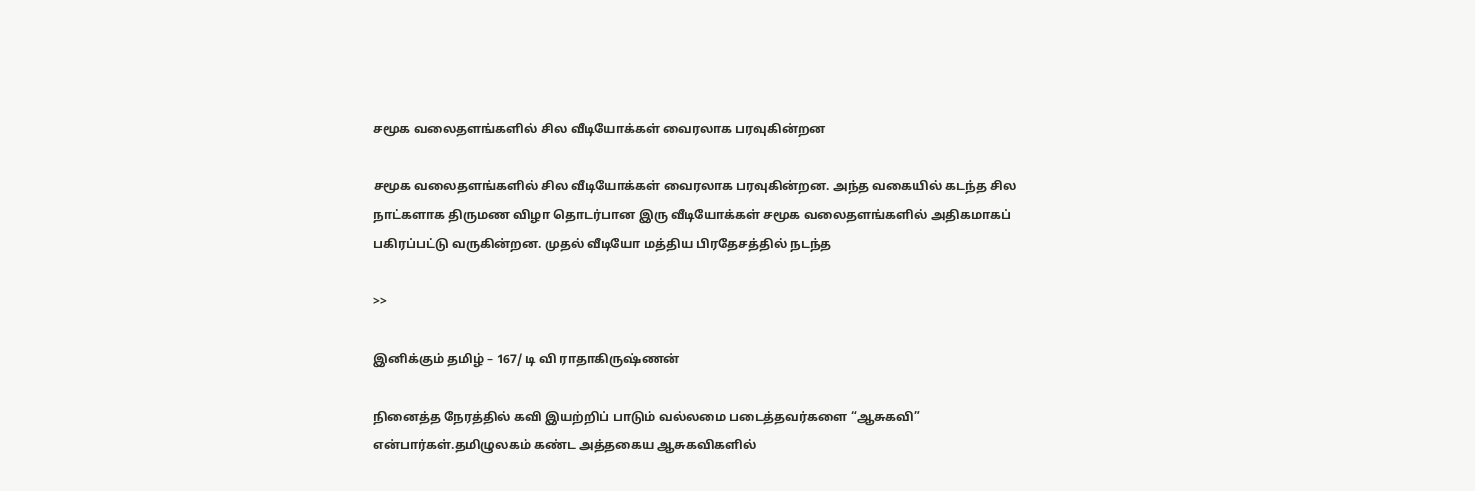சமூக வலைதளங்களில் சில வீடியோக்கள் வைரலாக பரவுகின்றன

சமூக வலைதளங்களில் சில வீடியோக்கள் வைரலாக பரவுகின்றன. அந்த வகையில் கடந்த சில நாட்களாக திருமண விழா தொடர்பான இரு வீடியோக்கள் சமூக வலைதளங்களில் அதிகமாகப் பகிரப்பட்டு வருகின்றன. முதல் வீடியோ மத்திய பிரதேசத்தில் நடந்த

>>

இனிக்கும் தமிழ் – 167/ டி வி ராதாகிருஷ்ணன்

நினைத்த நேரத்தில் கவி இயற்றிப் பாடும் வல்லமை படைத்தவர்களை “ஆசுகவி” என்பார்கள்.தமிழுலகம் கண்ட அத்தகைய ஆசுகவிகளில்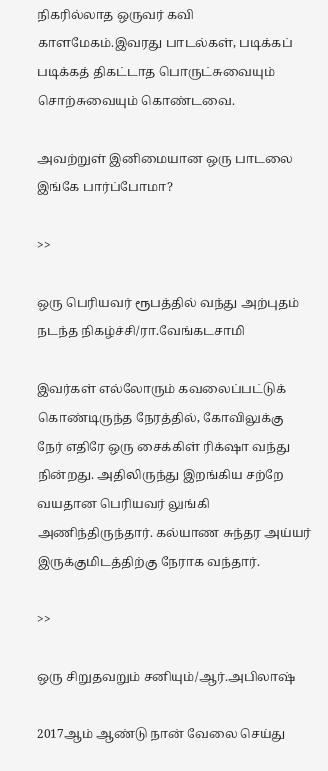நிகரில்லாத ஒருவர் கவி காளமேகம்.இவரது பாடல்கள், படிக்கப் படிக்கத் திகட்டாத பொருட்சுவையும் சொற்சுவையும் கொண்டவை.

அவற்றுள் இனிமையான ஒரு பாடலை இங்கே பார்ப்போமா?

>>

ஒரு பெரியவர் ரூபத்தில் வந்து அற்புதம் நடந்த நிகழ்ச்சி/ரா.வேங்கடசாமி

இவர்கள் எல்லோரும் கவலைப்பட்டுக் கொண்டிருந்த நேரத்தில், கோவிலுக்கு நேர் எதிரே ஒரு சைக்கிள் ரிக்‌ஷா வந்து நின்றது. அதிலிருந்து இறங்கிய சற்றே வயதான பெரியவர் லுங்கி அணிந்திருந்தார். கல்யாண சுந்தர அய்யர் இருக்குமிடத்திற்கு நேராக வந்தார்.

>>

ஒரு சிறுதவறும் சனியும்/ஆர்.அபிலாஷ்

2017ஆம் ஆண்டு நான் வேலை செய்து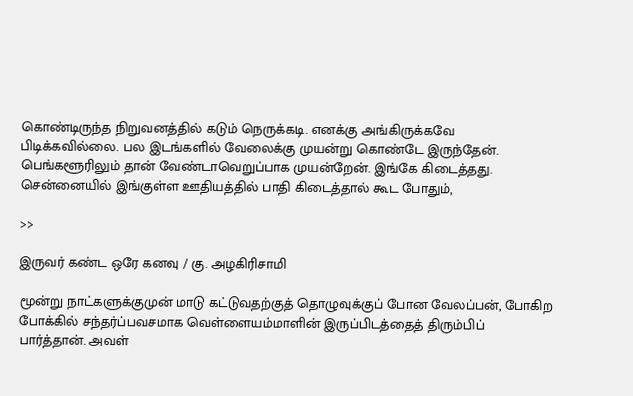கொண்டிருந்த நிறுவனத்தில் கடும் நெருக்கடி. எனக்கு அங்கிருக்கவே பிடிக்கவில்லை. பல இடங்களில் வேலைக்கு முயன்று கொண்டே இருந்தேன். பெங்களூரிலும் தான் வேண்டாவெறுப்பாக முயன்றேன். இங்கே கிடைத்தது. சென்னையில் இங்குள்ள ஊதியத்தில் பாதி கிடைத்தால் கூட போதும்,

>>

இருவர் கண்ட ஒரே கனவு / கு. அழகிரிசாமி

மூன்று நாட்களுக்குமுன் மாடு கட்டுவதற்குத் தொழுவுக்குப் போன வேலப்பன், போகிற போக்கில் சந்தர்ப்பவசமாக வெள்ளையம்மாளின் இருப்பிடத்தைத் திரும்பிப் பார்த்தான். அவள்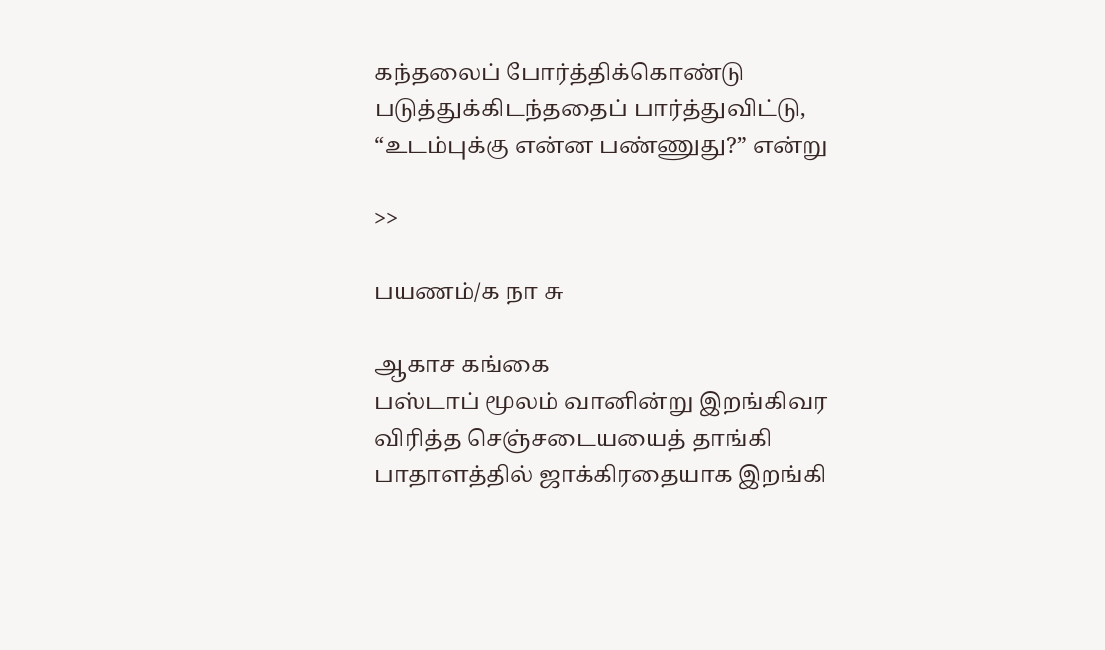கந்தலைப் போர்த்திக்கொண்டு படுத்துக்கிடந்ததைப் பார்த்துவிட்டு, “உடம்புக்கு என்ன பண்ணுது?” என்று

>>

பயணம்/க நா சு

ஆகாச கங்கை
பஸ்டாப் மூலம் வானின்று இறங்கிவர
விரித்த செஞ்சடையயைத் தாங்கி
பாதாளத்தில் ஜாக்கிரதையாக இறங்கி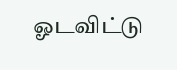ஓடவிட்டு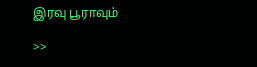இரவு பூராவும்

>>